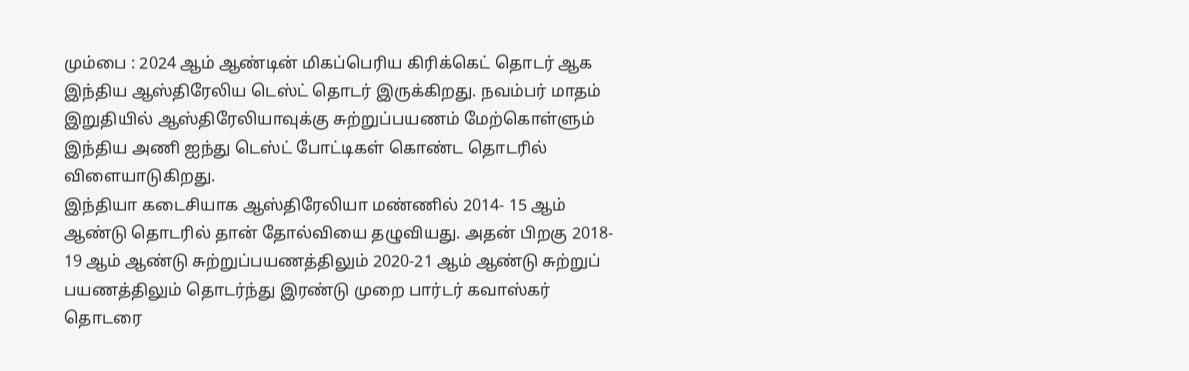மும்பை : 2024 ஆம் ஆண்டின் மிகப்பெரிய கிரிக்கெட் தொடர் ஆக இந்திய ஆஸ்திரேலிய டெஸ்ட் தொடர் இருக்கிறது. நவம்பர் மாதம் இறுதியில் ஆஸ்திரேலியாவுக்கு சுற்றுப்பயணம் மேற்கொள்ளும் இந்திய அணி ஐந்து டெஸ்ட் போட்டிகள் கொண்ட தொடரில் விளையாடுகிறது.
இந்தியா கடைசியாக ஆஸ்திரேலியா மண்ணில் 2014- 15 ஆம் ஆண்டு தொடரில் தான் தோல்வியை தழுவியது. அதன் பிறகு 2018- 19 ஆம் ஆண்டு சுற்றுப்பயணத்திலும் 2020-21 ஆம் ஆண்டு சுற்றுப் பயணத்திலும் தொடர்ந்து இரண்டு முறை பார்டர் கவாஸ்கர் தொடரை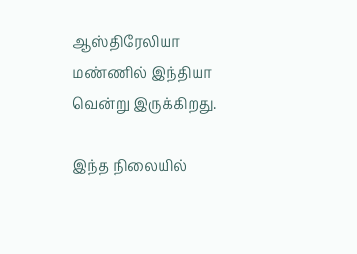ஆஸ்திரேலியா மண்ணில் இந்தியா வென்று இருக்கிறது.

இந்த நிலையில்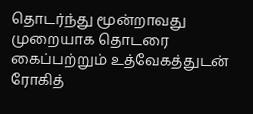தொடர்ந்து மூன்றாவது முறையாக தொடரை கைப்பற்றும் உத்வேகத்துடன் ரோகித்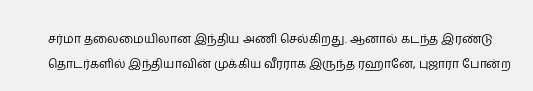சர்மா தலைமையிலான இந்திய அணி செல்கிறது. ஆனால் கடந்த இரண்டு தொடர்களில் இந்தியாவின் முக்கிய வீரராக இருந்த ரஹானே, புஜாரா போன்ற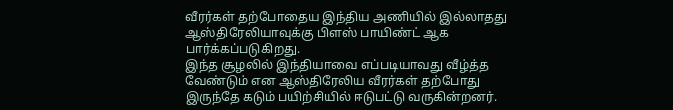வீரர்கள் தற்போதைய இந்திய அணியில் இல்லாதது ஆஸ்திரேலியாவுக்கு பிளஸ் பாயிண்ட் ஆக பார்க்கப்படுகிறது.
இந்த சூழலில் இந்தியாவை எப்படியாவது வீழ்த்த வேண்டும் என ஆஸ்திரேலிய வீரர்கள் தற்போது இருந்தே கடும் பயிற்சியில் ஈடுபட்டு வருகின்றனர்.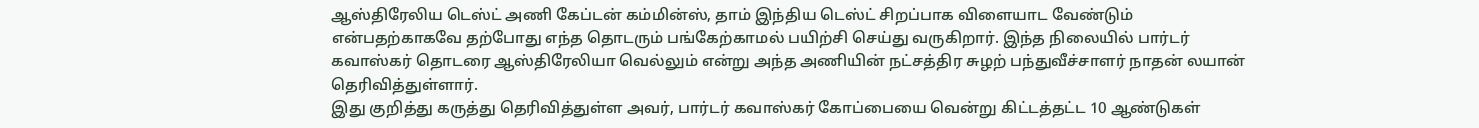ஆஸ்திரேலிய டெஸ்ட் அணி கேப்டன் கம்மின்ஸ், தாம் இந்திய டெஸ்ட் சிறப்பாக விளையாட வேண்டும் என்பதற்காகவே தற்போது எந்த தொடரும் பங்கேற்காமல் பயிற்சி செய்து வருகிறார். இந்த நிலையில் பார்டர் கவாஸ்கர் தொடரை ஆஸ்திரேலியா வெல்லும் என்று அந்த அணியின் நட்சத்திர சுழற் பந்துவீச்சாளர் நாதன் லயான் தெரிவித்துள்ளார்.
இது குறித்து கருத்து தெரிவித்துள்ள அவர், பார்டர் கவாஸ்கர் கோப்பையை வென்று கிட்டத்தட்ட 10 ஆண்டுகள்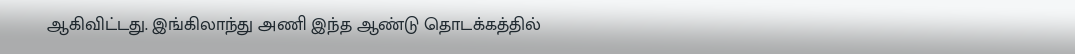ஆகிவிட்டது. இங்கிலாந்து அணி இந்த ஆண்டு தொடக்கத்தில்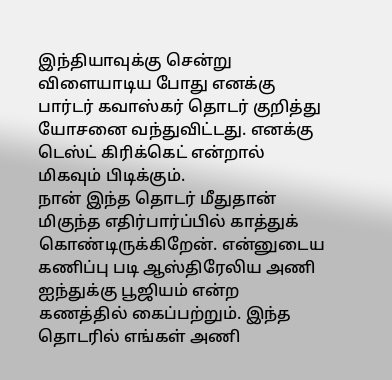இந்தியாவுக்கு சென்று விளையாடிய போது எனக்கு பார்டர் கவாஸ்கர் தொடர் குறித்து யோசனை வந்துவிட்டது. எனக்கு டெஸ்ட் கிரிக்கெட் என்றால் மிகவும் பிடிக்கும்.
நான் இந்த தொடர் மீதுதான் மிகுந்த எதிர்பார்ப்பில் காத்துக் கொண்டிருக்கிறேன். என்னுடைய கணிப்பு படி ஆஸ்திரேலிய அணி ஐந்துக்கு பூஜியம் என்ற கணத்தில் கைப்பற்றும். இந்த தொடரில் எங்கள் அணி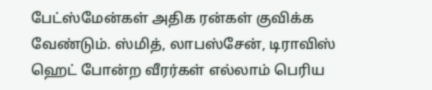பேட்ஸ்மேன்கள் அதிக ரன்கள் குவிக்க வேண்டும். ஸ்மித், லாபஸ்சேன், டிராவிஸ் ஹெட் போன்ற வீரர்கள் எல்லாம் பெரிய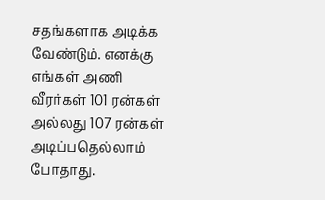சதங்களாக அடிக்க வேண்டும். எனக்கு எங்கள் அணி வீரர்கள் 101 ரன்கள் அல்லது 107 ரன்கள் அடிப்பதெல்லாம் போதாது.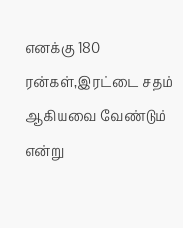எனக்கு 180 ரன்கள்,இரட்டை சதம் ஆகியவை வேண்டும் என்று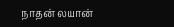நாதன் லயான்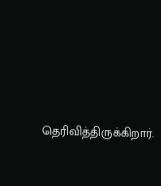தெரிவித்திருக்கிறார்.